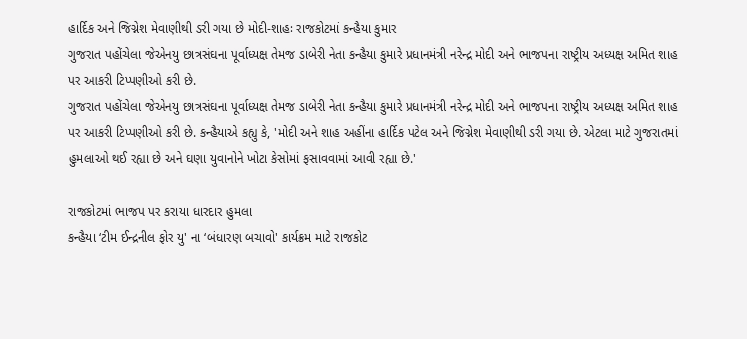હાર્દિક અને જિગ્નેશ મેવાણીથી ડરી ગયા છે મોદી-શાહઃ રાજકોટમાં કન્હૈયા કુમાર
ગુજરાત પહોંચેલા જેએનયુ છાત્રસંઘના પૂર્વાધ્યક્ષ તેમજ ડાબેરી નેતા કન્હૈયા કુમારે પ્રધાનમંત્રી નરેન્દ્ર મોદી અને ભાજપના રાષ્ટ્રીય અધ્યક્ષ અમિત શાહ પર આકરી ટિપ્પણીઓ કરી છે.
ગુજરાત પહોંચેલા જેએનયુ છાત્રસંઘના પૂર્વાધ્યક્ષ તેમજ ડાબેરી નેતા કન્હૈયા કુમારે પ્રધાનમંત્રી નરેન્દ્ર મોદી અને ભાજપના રાષ્ટ્રીય અધ્યક્ષ અમિત શાહ પર આકરી ટિપ્પણીઓ કરી છે. કન્હૈયાએ કહ્યુ કે, 'મોદી અને શાહ અહીંના હાર્દિક પટેલ અને જિગ્નેશ મેવાણીથી ડરી ગયા છે. એટલા માટે ગુજરાતમાં હુમલાઓ થઈ રહ્યા છે અને ઘણા યુવાનોને ખોટા કેસોમાં ફસાવવામાં આવી રહ્યા છે.'

રાજકોટમાં ભાજપ પર કરાયા ધારદાર હુમલા
કન્હૈયા ‘ટીમ ઈન્દ્રનીલ ફોર યુ' ના ‘બંધારણ બચાવો' કાર્યક્રમ માટે રાજકોટ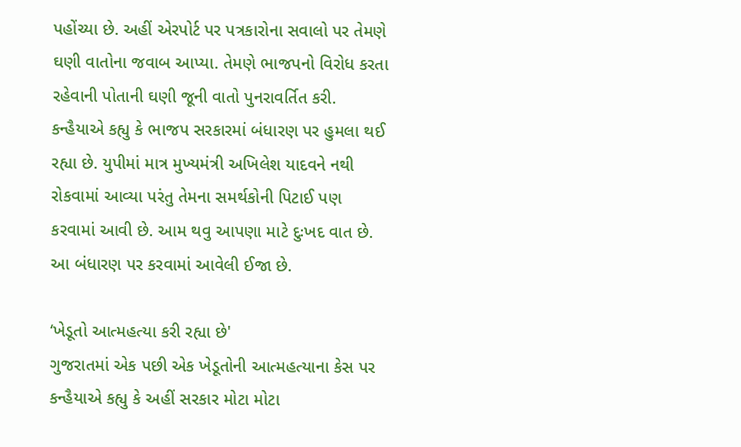પહોંચ્યા છે. અહીં એરપોર્ટ પર પત્રકારોના સવાલો પર તેમણે ઘણી વાતોના જવાબ આપ્યા. તેમણે ભાજપનો વિરોધ કરતા રહેવાની પોતાની ઘણી જૂની વાતો પુનરાવર્તિત કરી. કન્હૈયાએ કહ્યુ કે ભાજપ સરકારમાં બંધારણ પર હુમલા થઈ રહ્યા છે. યુપીમાં માત્ર મુખ્યમંત્રી અખિલેશ યાદવને નથી રોકવામાં આવ્યા પરંતુ તેમના સમર્થકોની પિટાઈ પણ કરવામાં આવી છે. આમ થવુ આપણા માટે દુઃખદ વાત છે. આ બંધારણ પર કરવામાં આવેલી ઈજા છે.

‘ખેડૂતો આત્મહત્યા કરી રહ્યા છે'
ગુજરાતમાં એક પછી એક ખેડૂતોની આત્મહત્યાના કેસ પર કન્હૈયાએ કહ્યુ કે અહીં સરકાર મોટા મોટા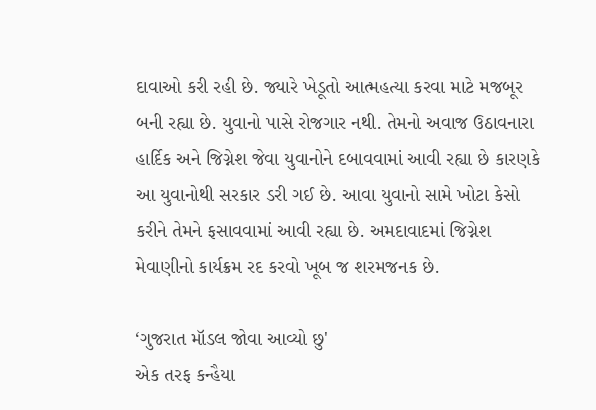દાવાઓ કરી રહી છે. જ્યારે ખેડૂતો આત્મહત્યા કરવા માટે મજબૂર બની રહ્યા છે. યુવાનો પાસે રોજગાર નથી. તેમનો અવાજ ઉઠાવનારા હાર્દિક અને જિગ્નેશ જેવા યુવાનોને દબાવવામાં આવી રહ્યા છે કારણકે આ યુવાનોથી સરકાર ડરી ગઈ છે. આવા યુવાનો સામે ખોટા કેસો કરીને તેમને ફસાવવામાં આવી રહ્યા છે. અમદાવાદમાં જિગ્નેશ મેવાણીનો કાર્યક્રમ રદ કરવો ખૂબ જ શરમજનક છે.

‘ગુજરાત મૉડલ જોવા આવ્યો છુ'
એક તરફ કન્હૈયા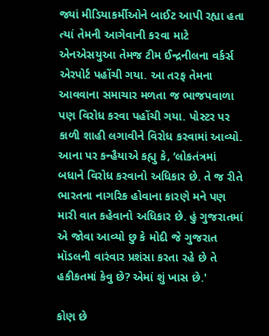જ્યાં મીડિયાકર્મીઓને બાઈટ આપી રહ્યા હતા ત્યાં તેમની આગેવાની કરવા માટે એનએસયુઆ તેમજ ટીમ ઈન્દ્રનીલના વર્કર્સ એરપોર્ટ પહોંચી ગયા. આ તરફ તેમના આવવાના સમાચાર મળતા જ ભાજપવાળા પણ વિરોધ કરવા પહોંચી ગયા. પોસ્ટર પર કાળી શાહી લગાવીને વિરોધ કરવામાં આવ્યો. આના પર કન્હૈયાએ કહ્યુ કે, ‘લોકતંત્રમાં બધાને વિરોધ કરવાનો અધિકાર છે. તે જ રીતે ભારતના નાગરિક હોવાના કારણે મને પણ મારી વાત કહેવાનો અધિકાર છે. હું ગુજરાતમાં એ જોવા આવ્યો છુ કે મોદી જે ગુજરાત મૉડલની વારંવાર પ્રશંસા કરતા રહે છે તે હકીકતમાં કેવુ છે? એમાં શું ખાસ છે.'

કોણ છે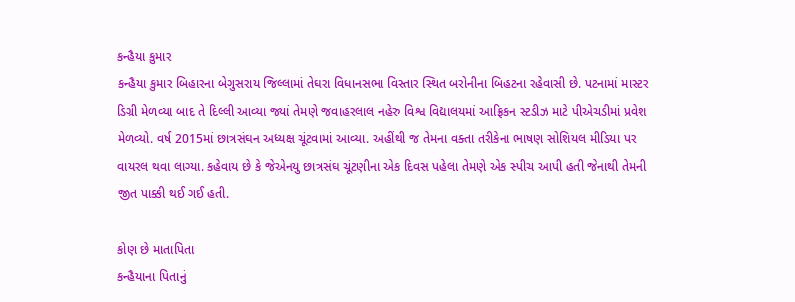કન્હૈયા કુમાર
કન્હૈયા કુમાર બિહારના બેગુસરાય જિલ્લામાં તેઘરા વિધાનસભા વિસ્તાર સ્થિત બરોનીના બિહટના રહેવાસી છે. પટનામાં માસ્ટર ડિગ્રી મેળવ્યા બાદ તે દિલ્લી આવ્યા જ્યાં તેમણે જવાહરલાલ નહેરુ વિશ્વ વિદ્યાલયમાં આફ્રિકન સ્ટડીઝ માટે પીએચડીમાં પ્રવેશ મેળવ્યો. વર્ષ 2015માં છાત્રસંઘન અધ્યક્ષ ચૂંટવામાં આવ્યા. અહીંથી જ તેમના વક્તા તરીકેના ભાષણ સોશિયલ મીડિયા પર વાયરલ થવા લાગ્યા. કહેવાય છે કે જેએનયુ છાત્રસંઘ ચૂંટણીના એક દિવસ પહેલા તેમણે એક સ્પીચ આપી હતી જેનાથી તેમની જીત પાક્કી થઈ ગઈ હતી.

કોણ છે માતાપિતા
કન્હૈયાના પિતાનું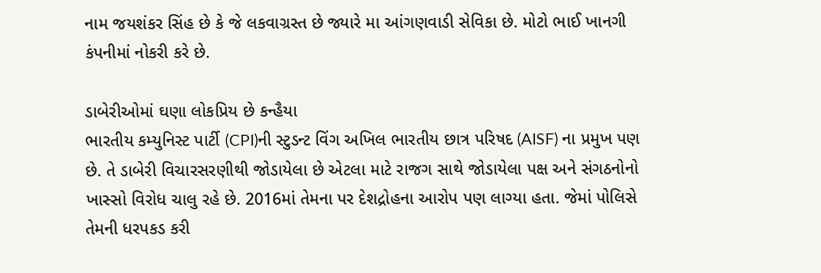નામ જયશંકર સિંહ છે કે જે લકવાગ્રસ્ત છે જ્યારે મા આંગણવાડી સેવિકા છે. મોટો ભાઈ ખાનગી કંપનીમાં નોકરી કરે છે.

ડાબેરીઓમાં ઘણા લોકપ્રિય છે કન્હૈયા
ભારતીય કમ્યુનિસ્ટ પાર્ટી (CPI)ની સ્ટુડન્ટ વિંગ અખિલ ભારતીય છાત્ર પરિષદ (AISF) ના પ્રમુખ પણ છે. તે ડાબેરી વિચારસરણીથી જોડાયેલા છે એટલા માટે રાજગ સાથે જોડાયેલા પક્ષ અને સંગઠનોનો ખાસ્સો વિરોધ ચાલુ રહે છે. 2016માં તેમના પર દેશદ્રોહના આરોપ પણ લાગ્યા હતા. જેમાં પોલિસે તેમની ધરપકડ કરી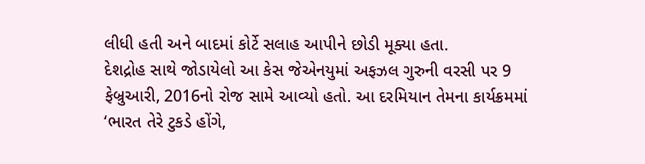લીધી હતી અને બાદમાં કોર્ટે સલાહ આપીને છોડી મૂક્યા હતા.
દેશદ્રોહ સાથે જોડાયેલો આ કેસ જેએનયુમાં અફઝલ ગુરુની વરસી પર 9 ફેબ્રુઆરી, 2016નો રોજ સામે આવ્યો હતો. આ દરમિયાન તેમના કાર્યક્રમમાં ‘ભારત તેરે ટુકડે હોંગે,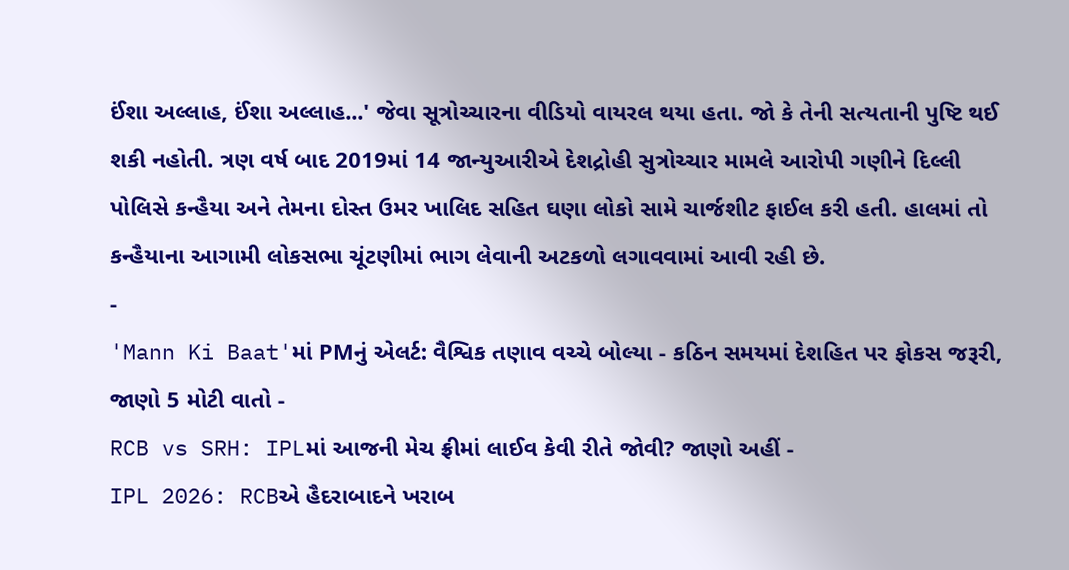ઈંશા અલ્લાહ, ઈંશા અલ્લાહ...' જેવા સૂત્રોચ્ચારના વીડિયો વાયરલ થયા હતા. જો કે તેની સત્યતાની પુષ્ટિ થઈ શકી નહોતી. ત્રણ વર્ષ બાદ 2019માં 14 જાન્યુઆરીએ દેશદ્રોહી સુત્રોચ્ચાર મામલે આરોપી ગણીને દિલ્લી પોલિસે કન્હૈયા અને તેમના દોસ્ત ઉમર ખાલિદ સહિત ઘણા લોકો સામે ચાર્જશીટ ફાઈલ કરી હતી. હાલમાં તો કન્હૈયાના આગામી લોકસભા ચૂંટણીમાં ભાગ લેવાની અટકળો લગાવવામાં આવી રહી છે.
-
'Mann Ki Baat'માં PMનું એલર્ટ: વૈશ્વિક તણાવ વચ્ચે બોલ્યા - કઠિન સમયમાં દેશહિત પર ફોકસ જરૂરી, જાણો 5 મોટી વાતો -
RCB vs SRH: IPLમાં આજની મેચ ફ્રીમાં લાઈવ કેવી રીતે જોવી? જાણો અહીં -
IPL 2026: RCBએ હૈદરાબાદને ખરાબ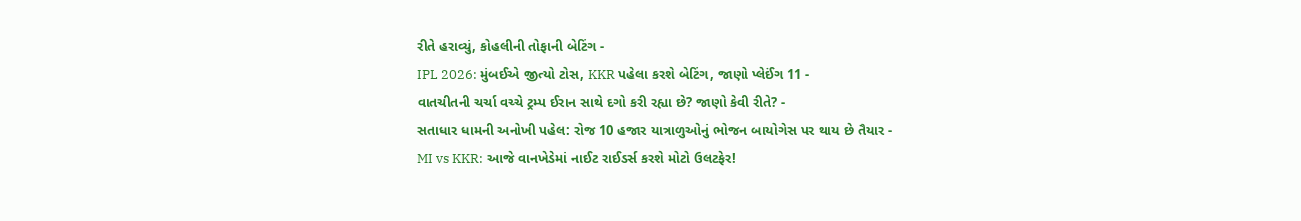રીતે હરાવ્યું, કોહલીની તોફાની બેટિંગ -
IPL 2026: મુંબઈએ જીત્યો ટોસ, KKR પહેલા કરશે બેટિંગ, જાણો પ્લેઈંગ 11 -
વાતચીતની ચર્ચા વચ્ચે ટ્રમ્પ ઈરાન સાથે દગો કરી રહ્યા છે? જાણો કેવી રીતે? -
સતાધાર ધામની અનોખી પહેલ: રોજ 10 હજાર યાત્રાળુઓનું ભોજન બાયોગેસ પર થાય છે તૈયાર -
MI vs KKR: આજે વાનખેડેમાં નાઈટ રાઈડર્સ કરશે મોટો ઉલટફેર!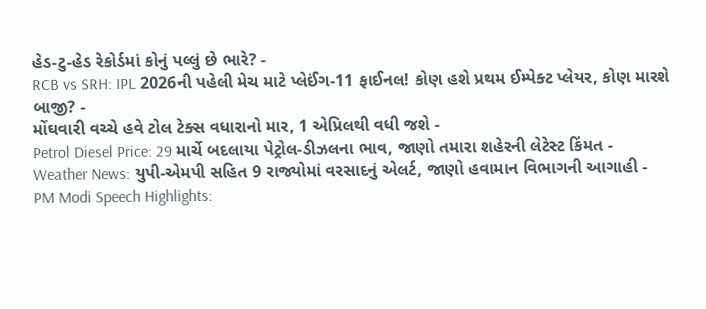હેડ-ટુ-હેડ રેકોર્ડમાં કોનું પલ્લું છે ભારે? -
RCB vs SRH: IPL 2026ની પહેલી મેચ માટે પ્લેઈંગ-11 ફાઈનલ! કોણ હશે પ્રથમ ઈમ્પેક્ટ પ્લેયર, કોણ મારશે બાજી? -
મોંઘવારી વચ્ચે હવે ટોલ ટેક્સ વધારાનો માર, 1 એપ્રિલથી વધી જશે -
Petrol Diesel Price: 29 માર્ચે બદલાયા પેટ્રોલ-ડીઝલના ભાવ, જાણો તમારા શહેરની લેટેસ્ટ કિંમત -
Weather News: યુપી-એમપી સહિત 9 રાજ્યોમાં વરસાદનું એલર્ટ, જાણો હવામાન વિભાગની આગાહી -
PM Modi Speech Highlights: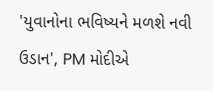'યુવાનોના ભવિષ્યને મળશે નવી ઉડાન', PM મોદીએ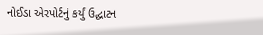નોઈડા એરપોર્ટનું કર્યું ઉદ્ઘાટન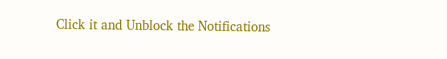Click it and Unblock the Notifications